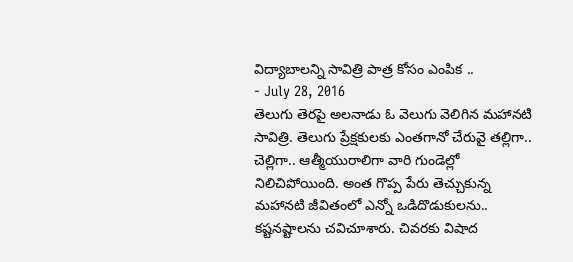విద్యాబాలన్ని సావిత్రి పాత్ర కోసం ఎంపిక ..
- July 28, 2016
తెలుగు తెరపై అలనాడు ఓ వెలుగు వెలిగిన మహానటి సావిత్రి. తెలుగు ప్రేక్షకులకు ఎంతగానో చేరువై తల్లిగా.. చెల్లిగా.. ఆత్మీయురాలిగా వారి గుండెల్లో నిలిచిపోయింది. అంత గొప్ప పేరు తెచ్చుకున్న మహానటి జీవితంలో ఎన్నో ఒడిదొడుకులను.. కష్టనష్టాలను చవిచూశారు. చివరకు విషాద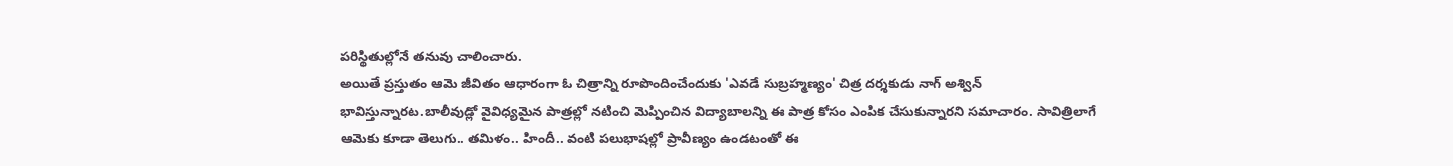పరిస్థితుల్లోనే తనువు చాలించారు.
అయితే ప్రస్తుతం ఆమె జీవితం ఆధారంగా ఓ చిత్రాన్ని రూపొందించేందుకు 'ఎవడే సుబ్రహ్మణ్యం' చిత్ర దర్శకుడు నాగ్ అశ్విన్ భావిస్తున్నారట.బాలీవుడ్లో వైవిధ్యమైన పాత్రల్లో నటించి మెప్పించిన విద్యాబాలన్ని ఈ పాత్ర కోసం ఎంపిక చేసుకున్నారని సమాచారం. సావిత్రిలాగే ఆమెకు కూడా తెలుగు.. తమిళం.. హిందీ.. వంటి పలుభాషల్లో ప్రావీణ్యం ఉండటంతో ఈ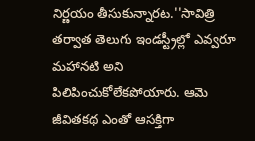నిర్ణయం తీసుకున్నారట.''సావిత్రి తర్వాత తెలుగు ఇండస్ట్రీల్లో ఎవ్వరూ మహానటి అని పిలిపించుకోలేకపోయారు. ఆమె జీవితకథ ఎంతో ఆసక్తిగా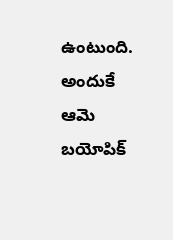ఉంటుంది. అందుకే ఆమె బయోపిక్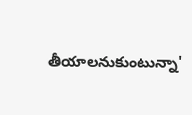తీయాలనుకుంటున్నా'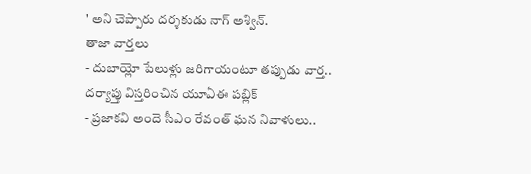' అని చెప్పారు దర్శకుడు నాగ్ అశ్విన్.
తాజా వార్తలు
- దుబాయ్లో పేలుళ్లు జరిగాయంటూ తప్పుడు వార్త.. దర్యాప్తు విస్తరించిన యూఏఈ పబ్లిక్
- ప్రజాకవి అందె సీఎం రేవంత్ ఘన నివాళులు..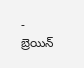- బ్రెయిన్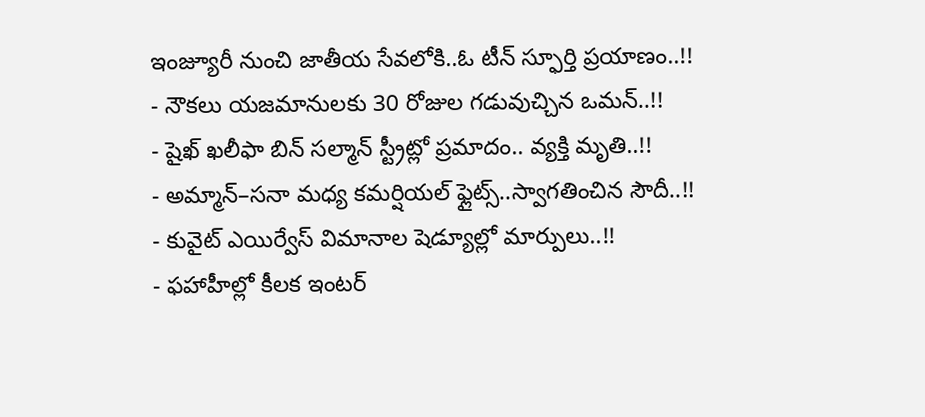ఇంజ్యూరీ నుంచి జాతీయ సేవలోకి..ఓ టీన్ స్ఫూర్తి ప్రయాణం..!!
- నౌకలు యజమానులకు 30 రోజుల గడువుచ్చిన ఒమన్..!!
- షైఖ్ ఖలీఫా బిన్ సల్మాన్ స్ట్రీట్లో ప్రమాదం.. వ్యక్తి మృతి..!!
- అమ్మాన్–సనా మధ్య కమర్షియల్ ఫ్లైట్స్..స్వాగతించిన సౌదీ..!!
- కువైట్ ఎయిర్వేస్ విమానాల షెడ్యూల్లో మార్పులు..!!
- ఫహాహీల్లో కీలక ఇంటర్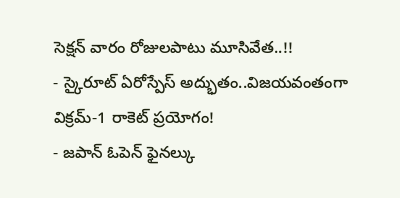సెక్షన్ వారం రోజులపాటు మూసివేత..!!
- స్కైరూట్ ఏరోస్పేస్ అద్భుతం..విజయవంతంగా విక్రమ్-1 రాకెట్ ప్రయోగం!
- జపాన్ ఓపెన్ ఫైనల్కు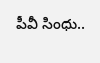పీవీ సింధు..